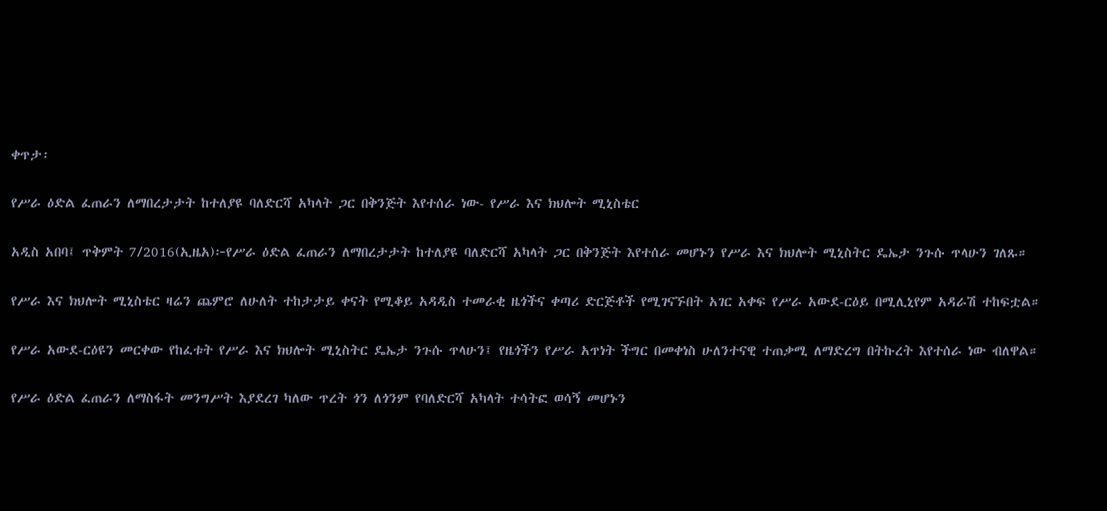ቀጥታ፡

የሥራ ዕድል ፈጠራን ለማበረታታት ከተለያዩ ባለድርሻ አካላት ጋር በቅንጅት እየተሰራ ነው- የሥራ እና ክህሎት ሚኒስቴር

አዲስ አበባ፤ ጥቅምት 7/2016(ኢዜአ)፦የሥራ ዕድል ፈጠራን ለማበረታታት ከተለያዩ ባለድርሻ አካላት ጋር በቅንጅት እየተሰራ መሆኑን የሥራ እና ክህሎት ሚኒስትር ዴኤታ ንጉሱ ጥላሁን ገለጹ።

የሥራ እና ክህሎት ሚኒስቴር ዛሬን ጨምሮ ለሁለት ተከታታይ ቀናት የሚቆይ አዳዲስ ተመራቂ ዜጎችና ቀጣሪ ድርጅቶች የሚገናኙበት አገር አቀፍ የሥራ አውደ-ርዕይ በሚሊኒየም አዳራሽ ተከፍቷል።

የሥራ አውደ-ርዕዩን መርቀው የከፈቱት የሥራ እና ክህሎት ሚኒስትር ዴኤታ ንጉሱ ጥላሁን፤ የዜጎችን የሥራ አጥነት ችግር በመቀነስ ሁለንተናዊ ተጠቃሚ ለማድረግ በትኩረት እየተሰራ ነው ብለዋል።

የሥራ ዕድል ፈጠራን ለማስፋት መንግሥት እያደረገ ካለው ጥረት ጎን ለጎንም የባለድርሻ አካላት ተሳትፎ ወሳኝ መሆኑን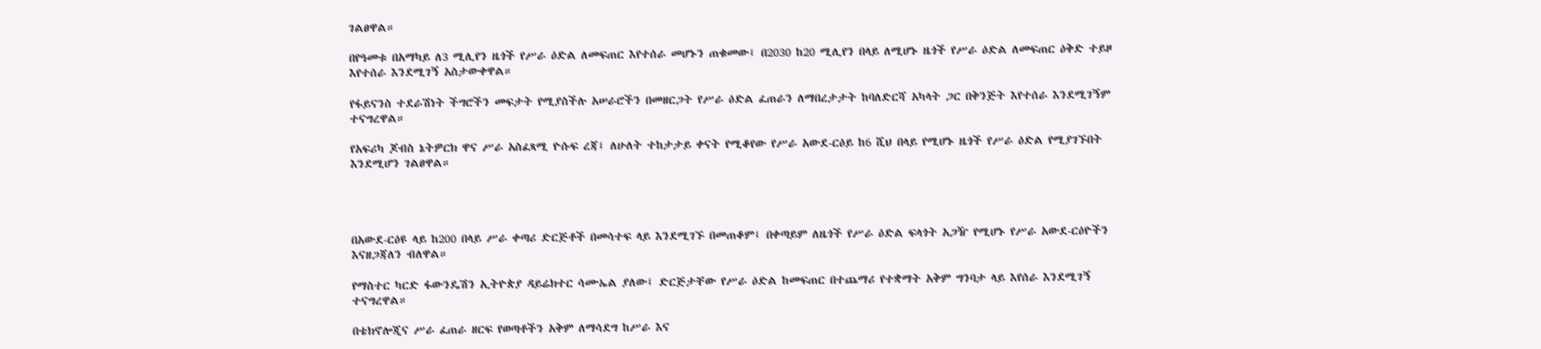ገልፀዋል።

በየዓመቱ በአማካይ ለ3 ሚሊየን ዜጎች የሥራ ዕድል ለመፍጠር እየተሰራ መሆኑን ጠቁመው፤ በ2030 ከ20 ሚሊየን በላይ ለሚሆኑ ዜጎች የሥራ ዕድል ለመፍጠር ዕቅድ ተይዞ እየተሰራ እንደሚገኝ አስታውቀዋል።

የፋይናንስ ተደራሽነት ችግሮችን መፍታት የሚያስችሉ አሠራሮችን በመዘርጋት የሥራ ዕድል ፈጠራን ለማበረታታት ከባለድርሻ አካላት ጋር በቅንጅት እየተሰራ እንደሚገኝም ተናግረዋል።

የአፍሪካ ጆብስ ኔትዎርክ ዋና ሥራ አስፈጻሚ ዮሱፍ ረጃ፤ ለሁለት ተከታታይ ቀናት የሚቆየው የሥራ አውደ-ርዕይ ከ6 ሺህ በላይ የሚሆኑ ዜጎች የሥራ ዕድል የሚያገኙበት እንደሚሆን ገልፀዋል።




በአውደ-ርዕዩ ላይ ከ200 በላይ ሥራ ቀጣሪ ድርጅቶች በመሳተፍ ላይ እንደሚገኙ በመጠቆም፤ በቀጣይም ለዜጎች የሥራ ዕድል ፍላጎት አጋዥ የሚሆኑ የሥራ አውደ-ርዕዮችን እናዘጋጃለን ብለዋል።

የማስተር ካርድ ፋውንዴሽን ኢትዮጵያ ዳይሬክተር ሳሙኤል ያለው፤ ድርጅታቸው የሥራ ዕድል ከመፍጠር በተጨማሪ የተቋማት አቅም ግንባታ ላይ እየሰራ እንደሚገኝ ተናግረዋል።

በቴክኖሎጂና ሥራ ፈጠራ ዘርፍ የወጣቶችን አቅም ለማሳደግ ከሥራ እና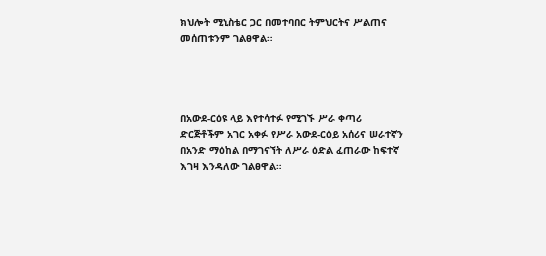ክህሎት ሚኒስቴር ጋር በመተባበር ትምህርትና ሥልጠና መሰጠቱንም ገልፀዋል።




በአውደ-ርዕዩ ላይ እየተሳተፉ የሚገኙ ሥራ ቀጣሪ ድርጅቶችም አገር አቀፉ የሥራ አውደ-ርዕይ አሰሪና ሠራተኛን በአንድ ማዕከል በማገናኘት ለሥራ ዕድል ፈጠራው ከፍተኛ እገዛ እንዳለው ገልፀዋል።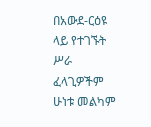በአውደ-ርዕዩ ላይ የተገኙት ሥራ ፈላጊዎችም ሁነቱ መልካም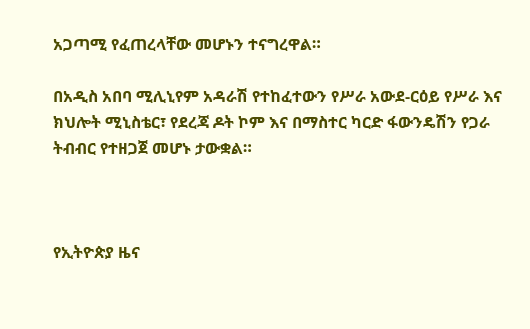አጋጣሚ የፈጠረላቸው መሆኑን ተናግረዋል።

በአዲስ አበባ ሚሊኒየም አዳራሽ የተከፈተውን የሥራ አውደ-ርዕይ የሥራ እና ክህሎት ሚኒስቴር፣ የደረጃ ዶት ኮም እና በማስተር ካርድ ፋውንዴሽን የጋራ ትብብር የተዘጋጀ መሆኑ ታውቋል።



የኢትዮጵያ ዜና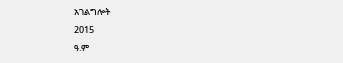አገልግሎት
2015
ዓ.ም